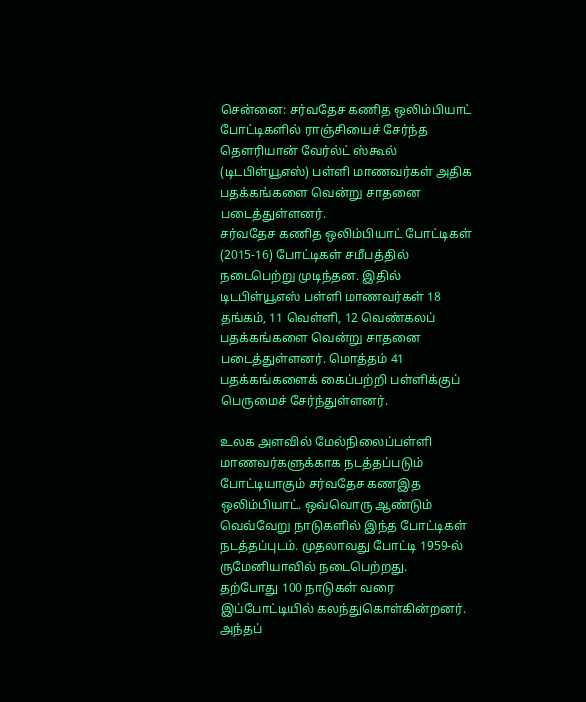சென்னை: சர்வதேச கணித ஒலிம்பியாட் போட்டிகளில் ராஞ்சியைச் சேர்ந்த தௌரியான் வேர்ல்ட் ஸ்கூல் (டிடபிள்யூஎஸ்) பள்ளி மாணவர்கள் அதிக பதக்கங்களை வென்று சாதனை படைத்துள்ளனர்.
சர்வதேச கணித ஒலிம்பியாட் போட்டிகள் (2015-16) போட்டிகள் சமீபத்தில் நடைபெற்று முடிந்தன. இதில் டிடபிள்யூஎஸ் பள்ளி மாணவர்கள் 18 தங்கம், 11 வெள்ளி, 12 வெண்கலப் பதக்கங்களை வென்று சாதனை படைத்துள்ளனர். மொத்தம் 41 பதக்கங்களைக் கைப்பற்றி பள்ளிக்குப் பெருமைச் சேர்ந்துள்ளனர்.

உலக அளவில் மேல்நிலைப்பள்ளி மாணவர்களுக்காக நடத்தப்படும் போட்டியாகும் சர்வதேச கணஇத ஒலிம்பியாட். ஒவ்வொரு ஆண்டும் வெவ்வேறு நாடுகளில் இந்த போட்டிகள் நடத்தப்புடம். முதலாவது போட்டி 1959-ல் ருமேனியாவில் நடைபெற்றது.
தற்போது 100 நாடுகள் வரை இப்போட்டியில் கலந்துகொள்கின்றனர்.
அந்தப்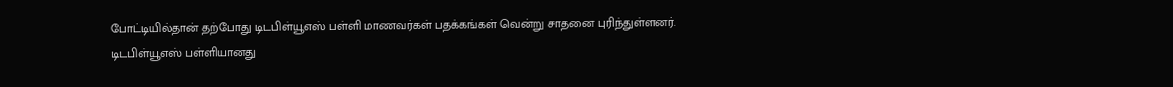போட்டியில்தான் தற்போது டிடபிள்யூஎஸ் பள்ளி மாணவர்கள் பதக்கங்கள் வென்று சாதனை புரிந்துள்ளனர்.
டிடபிள்யூஎஸ் பள்ளியானது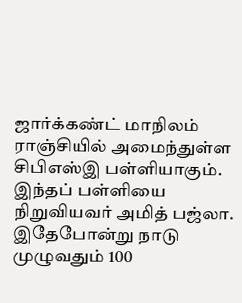ஜார்க்கண்ட் மாநிலம் ராஞ்சியில் அமைந்துள்ள சிபிஎஸ்இ பள்ளியாகும். இந்தப் பள்ளியை நிறுவியவர் அமித் பஜ்லா. இதேபோன்று நாடு முழுவதும் 100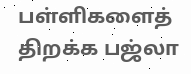பள்ளிகளைத் திறக்க பஜ்லா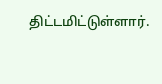திட்டமிட்டுள்ளார்.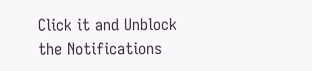Click it and Unblock the Notifications